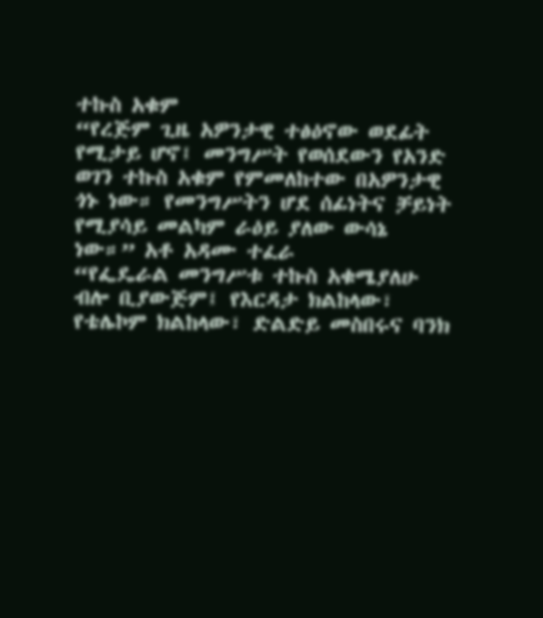ተኩስ አቁም
“የረጅም ጊዜ አዎንታዊ ተፅዕኖው ወደፊት የሚታይ ሆኖ፤ መንግሥት የወሰደውን የአንድ ወገን ተኩስ አቁም የምመለከተው በአዎንታዊ ጎኑ ነው። የመንግሥትን ሆደ ሰፊነትና ቻይነት የሚያሳይ መልካም ራዕይ ያለው ውሳኔ ነው።” አቶ አዳሙ ተፈራ
“የፌዴራል መንግሥቱ ተኩስ አቁሜያለሁ ብሎ ቢያውጅም፤ የእርዳታ ክልከላው፣ የቴሌኮም ክልከላው፣ ድልድይ መስበሩና ባንክ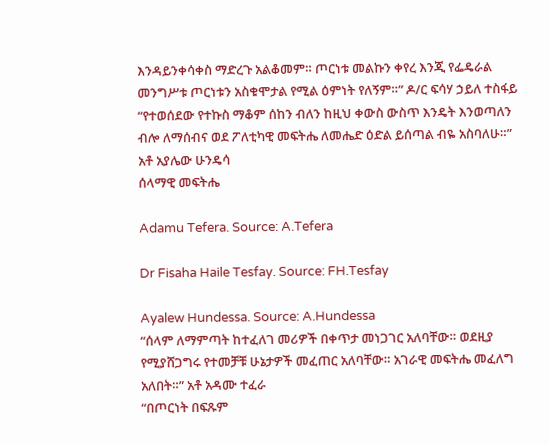እንዳይንቀሳቀስ ማድረጉ አልቆመም። ጦርነቱ መልኩን ቀየረ እንጂ የፌዴራል መንግሥቱ ጦርነቱን አስቁሞታል የሚል ዕምነት የለኝም።” ዶ/ር ፍሳሃ ኃይለ ተስፋይ
“የተወሰደው የተኩስ ማቆም ሰከን ብለን ከዚህ ቀውስ ውስጥ እንዴት እንወጣለን ብሎ ለማሰብና ወደ ፖለቲካዊ መፍትሔ ለመሔድ ዕድል ይሰጣል ብዬ አስባለሁ።” አቶ አያሌው ሁንዴሳ
ሰላማዊ መፍትሔ

Adamu Tefera. Source: A.Tefera

Dr Fisaha Haile Tesfay. Source: FH.Tesfay

Ayalew Hundessa. Source: A.Hundessa
“ሰላም ለማምጣት ከተፈለገ መሪዎች በቀጥታ መነጋገር አለባቸው። ወደዚያ የሚያሸጋግሩ የተመቻቹ ሁኔታዎች መፈጠር አለባቸው። አገራዊ መፍትሔ መፈለግ አለበት።” አቶ አዳሙ ተፈራ
“በጦርነት በፍጹም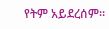የትም አይደረሰም።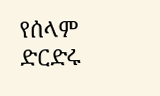የሰላም ድርድሩ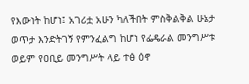የእውነት ከሆነ፤ አገሪቷ አሁን ካለችበት ምስቅልቅል ሁኔታ ወጥታ እንድትገኝ የምንፈልግ ከሆነ የፌዴራል መንግሥቱ ወይም የዐቢይ መንግሥት ላይ ተፅ ዕኖ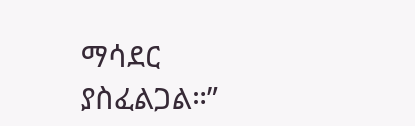ማሳደር ያስፈልጋል።”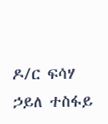ዶ/ር ፍሳሃ ኃይለ ተስፋይ